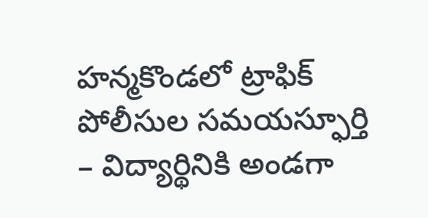హన్మకొండలో ట్రాఫిక్ పోలీసుల సమయస్ఫూర్తి
– విద్యార్థినికి అండగా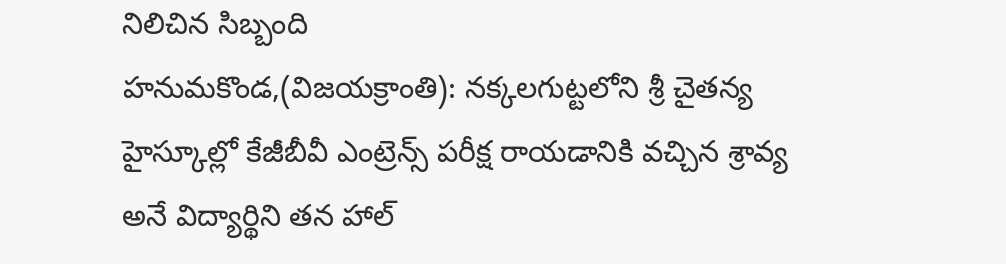నిలిచిన సిబ్బంది
హనుమకొండ,(విజయక్రాంతి): నక్కలగుట్టలోని శ్రీ చైతన్య హైస్కూల్లో కేజీబీవీ ఎంట్రెన్స్ పరీక్ష రాయడానికి వచ్చిన శ్రావ్య అనే విద్యార్థిని తన హాల్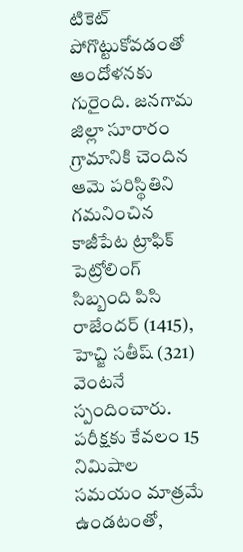టికెట్ పోగొట్టుకోవడంతో ఆందోళనకు గురైంది. జనగామ జిల్లా సూరారం గ్రామానికి చెందిన ఆమె పరిస్థితిని గమనించిన కాజీపేట ట్రాఫిక్ పెట్రోలింగ్ సిబ్బంది పిసి రాజేందర్ (1415), హెచ్జి సతీష్ (321) వెంటనే స్పందించారు.
పరీక్షకు కేవలం 15 నిమిషాల సమయం మాత్రమే ఉండటంతో,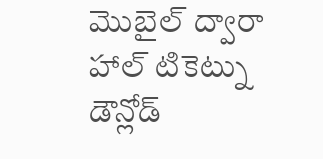మొబైల్ ద్వారా హాల్ టికెట్ను డౌన్లోడ్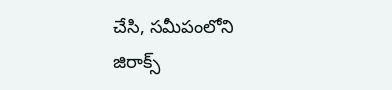చేసి, సమీపంలోని జిరాక్స్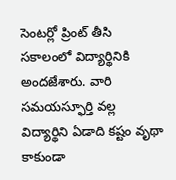సెంటర్లో ప్రింట్ తీసి సకాలంలో విద్యార్థినికి అందజేశారు. వారి సమయస్ఫూర్తి వల్ల విద్యార్థిని ఏడాది కష్టం వృథా కాకుండా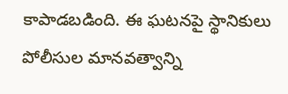కాపాడబడింది. ఈ ఘటనపై స్థానికులు పోలీసుల మానవత్వాన్ని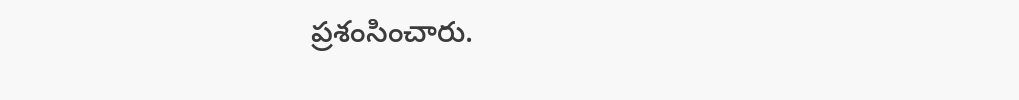ప్రశంసించారు.